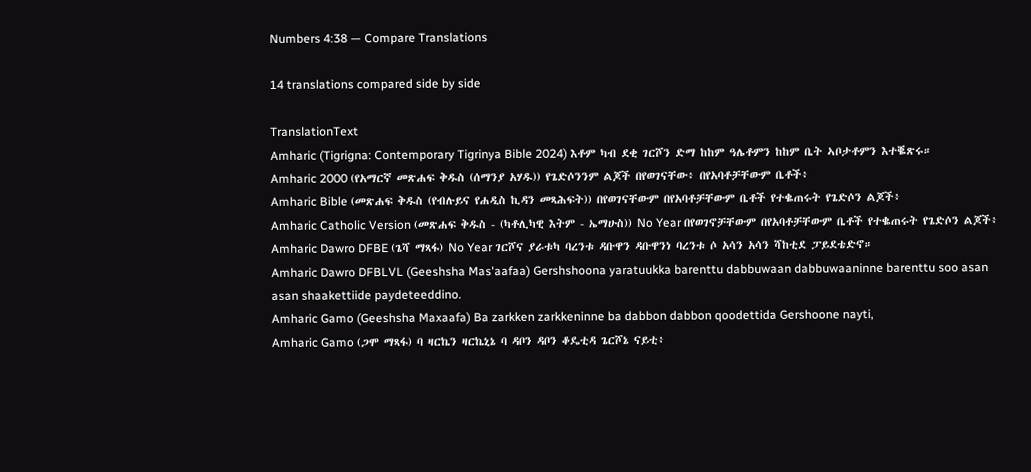Numbers 4:38 — Compare Translations

14 translations compared side by side

TranslationText
Amharic (Tigrigna: Contemporary Tigrinya Bible 2024) እቶም ካብ ደቂ ገርሾን ድማ ከከም ዓሌቶምን ከከም ቤት ኣቦታቶምን እተቘጽሩ።
Amharic 2000 (የአማርኛ መጽሐፍ ቅዱስ (ሰማንያ አሃዱ)) የጌድሶንንም ልጆች በየወገናቸው፥ በየአባቶቻቸውም ቤቶች፥
Amharic Bible (መጽሐፍ ቅዱስ (የብሉይና የሐዲስ ኪዳን መጻሕፍት)) በየወገናቸውም በየአባቶቻቸውም ቤቶች የተቈጠሩት የጌድሶን ልጆች፥
Amharic Catholic Version (መጽሐፍ ቅዱስ - (ካቶሊካዊ እትም - ኤማሁስ)) No Year በየወገኖቻቸውም በየአባቶቻቸውም ቤቶች የተቈጠሩት የጌድሶን ልጆች፥
Amharic Dawro DFBE (ጌሻ ማጻፋ) No Year ገርሾና ያራቱካ ባረንቱ ዳቡዋን ዳቡዋንነ ባረንቱ ሶ አሳን አሳን ሻከቲደ ፓይደቴድኖ።
Amharic Dawro DFBLVL (Geeshsha Mas'aafaa) Gershshoona yaratuukka barenttu dabbuwaan dabbuwaaninne barenttu soo asan asan shaakettiide paydeteeddino.
Amharic Gamo (Geeshsha Maxaafa) Ba zarkken zarkkeninne ba dabbon dabbon qoodettida Gershoone nayti,
Amharic Gamo (ጋሞ ማጻፋ) ባ ዛርኬን ዛርኬኒኔ ባ ዳቦን ዳቦን ቆዴቲዳ ጌርሾኔ ናይቲ፥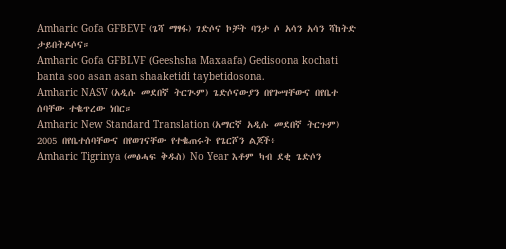Amharic Gofa GFBEVF (ጌሻ ማፃፋ) ገድሶና ኮቻት ባንታ ሶ አሳን አሳን ሻከትድ ታይበትዶሶና።
Amharic Gofa GFBLVF (Geeshsha Maxaafa) Gedisoona kochati banta soo asan asan shaaketidi taybetidosona.
Amharic NASV (አዲሱ መደበኛ ትርጒም) ጌድሶናውያን በየጐሣቸውና በየቤተ ሰባቸው ተቈጥረው ነበር።
Amharic New Standard Translation (አማርኛ አዲሱ መደበኛ ትርጉም) 2005 በየቤተሰባቸውና በየወገናቸው የተቈጠሩት የጌርሾን ልጆች፥
Amharic Tigrinya (መፅሓፍ ቅዱስ) No Year እቶም ካብ ደቂ ጌድሶን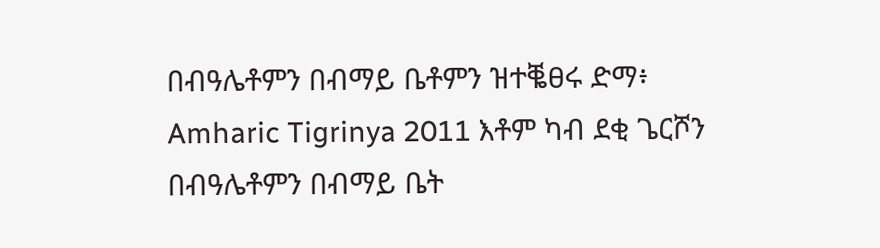በብዓሌቶምን በብማይ ቤቶምን ዝተቘፀሩ ድማ፥
Amharic Tigrinya 2011 እቶም ካብ ደቂ ጌርሾን በብዓሌቶምን በብማይ ቤት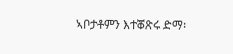ኣቦታቶምን እተቖጽሩ ድማ፡